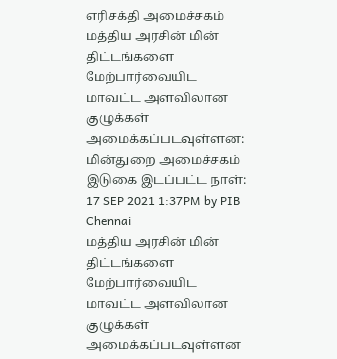எரிசக்தி அமைச்சகம்
மத்திய அரசின் மின் திட்டங்களை மேற்பார்வையிட மாவட்ட அளவிலான குழுக்கள் அமைக்கப்படவுள்ளன: மின்துறை அமைச்சகம்
இடுகை இடப்பட்ட நாள்:
17 SEP 2021 1:37PM by PIB Chennai
மத்திய அரசின் மின் திட்டங்களை மேற்பார்வையிட மாவட்ட அளவிலான குழுக்கள் அமைக்கப்படவுள்ளன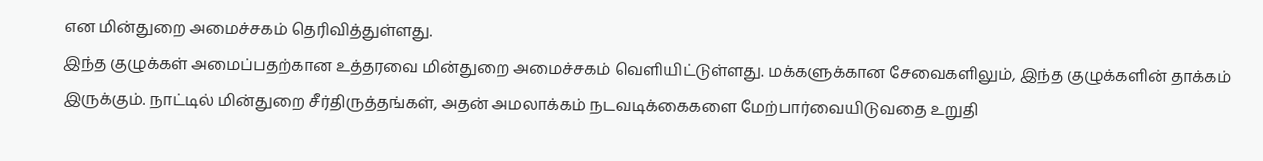என மின்துறை அமைச்சகம் தெரிவித்துள்ளது.
இந்த குழுக்கள் அமைப்பதற்கான உத்தரவை மின்துறை அமைச்சகம் வெளியிட்டுள்ளது. மக்களுக்கான சேவைகளிலும், இந்த குழுக்களின் தாக்கம் இருக்கும். நாட்டில் மின்துறை சீர்திருத்தங்கள், அதன் அமலாக்கம் நடவடிக்கைகளை மேற்பார்வையிடுவதை உறுதி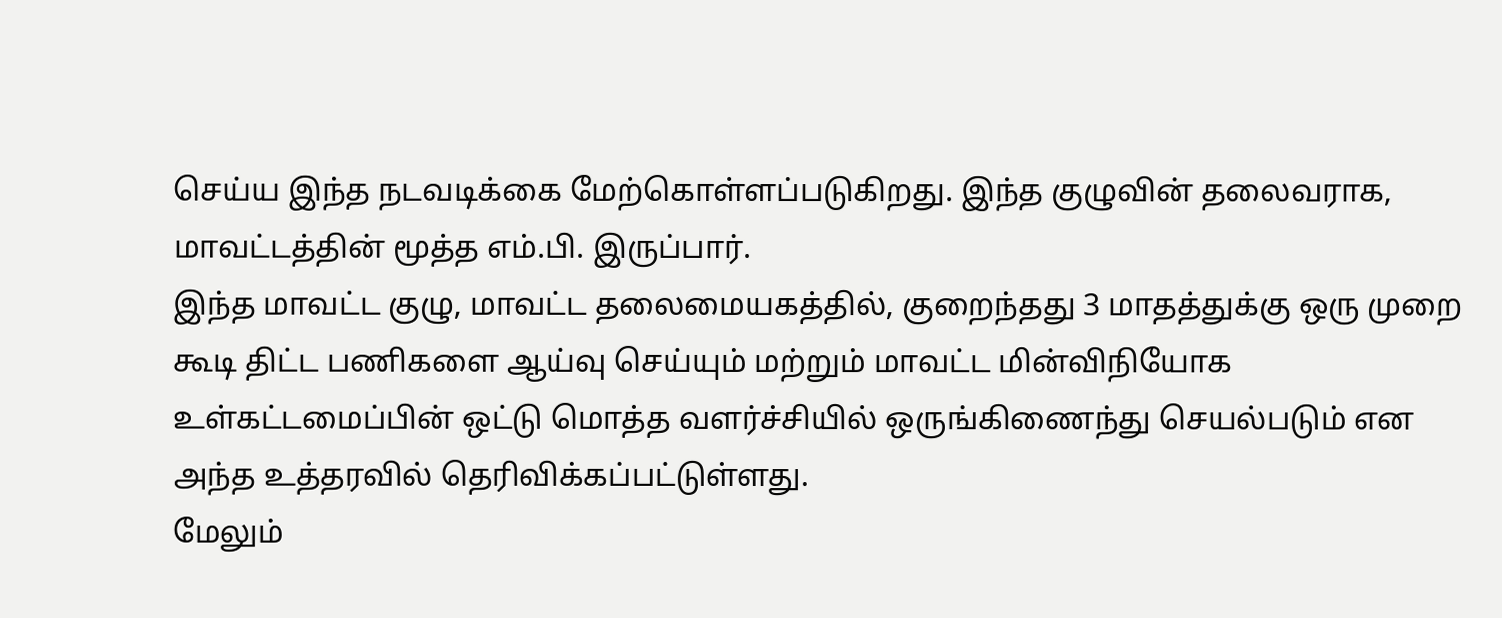செய்ய இந்த நடவடிக்கை மேற்கொள்ளப்படுகிறது. இந்த குழுவின் தலைவராக, மாவட்டத்தின் மூத்த எம்.பி. இருப்பார்.
இந்த மாவட்ட குழு, மாவட்ட தலைமையகத்தில், குறைந்தது 3 மாதத்துக்கு ஒரு முறை கூடி திட்ட பணிகளை ஆய்வு செய்யும் மற்றும் மாவட்ட மின்விநியோக உள்கட்டமைப்பின் ஒட்டு மொத்த வளர்ச்சியில் ஒருங்கிணைந்து செயல்படும் என அந்த உத்தரவில் தெரிவிக்கப்பட்டுள்ளது.
மேலும்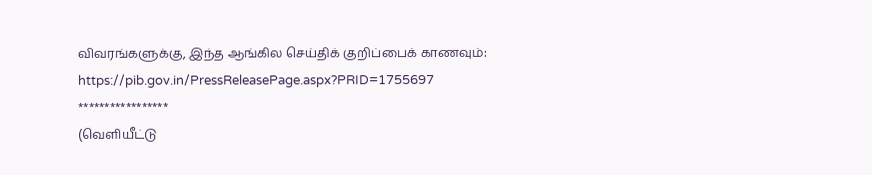விவரங்களுக்கு, இந்த ஆங்கில செய்திக் குறிப்பைக் காணவும்:
https://pib.gov.in/PressReleasePage.aspx?PRID=1755697
*****************
(வெளியீட்டு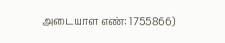அடையாள எண்: 1755866)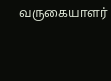வருகையாளர்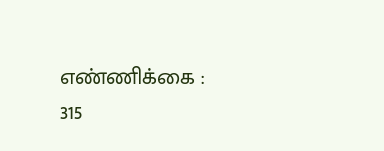எண்ணிக்கை : 315